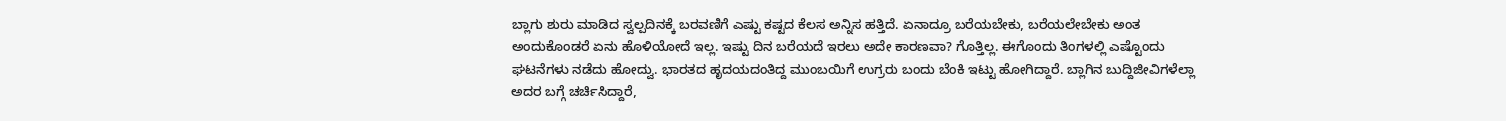ಬ್ಲಾಗು ಶುರು ಮಾಡಿದ ಸ್ವಲ್ಪದಿನಕ್ಕೆ ಬರವಣಿಗೆ ಎಷ್ಟು ಕಷ್ಟದ ಕೆಲಸ ಅನ್ನಿಸ ಹತ್ತಿದೆ. ಏನಾದ್ರೂ ಬರೆಯಬೇಕು, ಬರೆಯಲೇಬೇಕು ಅಂತ ಅಂದುಕೊಂಡರೆ ಏನು ಹೊಳಿಯೋದೆ ಇಲ್ಲ. ಇಷ್ಟು ದಿನ ಬರೆಯದೆ ಇರಲು ಅದೇ ಕಾರಣವಾ? ಗೊತ್ತಿಲ್ಲ. ಈಗೊಂದು ತಿಂಗಳಲ್ಲಿ ಎಷ್ಟೊಂದು ಘಟನೆಗಳು ನಡೆದು ಹೋದ್ವು. ಭಾರತದ ಹೃದಯದಂತಿದ್ದ ಮುಂಬಯಿಗೆ ಉಗ್ರರು ಬಂದು ಬೆಂಕಿ ಇಟ್ಟು ಹೋಗಿದ್ದಾರೆ. ಬ್ಲಾಗಿನ ಬುದ್ದಿಜೀವಿಗಳೆಲ್ಲಾ ಅದರ ಬಗ್ಗೆ ಚರ್ಚಿಸಿದ್ದಾರೆ,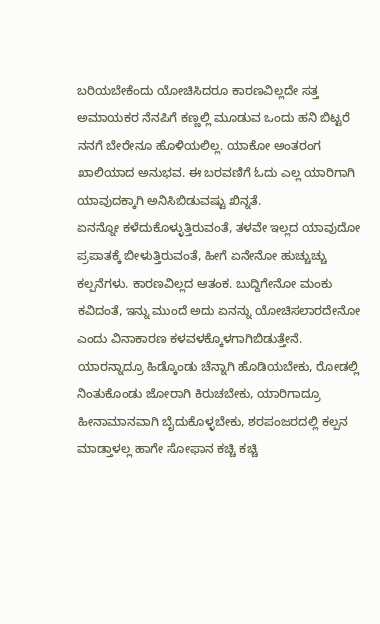ಬರಿಯಬೇಕೆಂದು ಯೋಚಿಸಿದರೂ ಕಾರಣವಿಲ್ಲದೇ ಸತ್ತ ಅಮಾಯಕರ ನೆನಪಿಗೆ ಕಣ್ಣಲ್ಲಿ ಮೂಡುವ ಒಂದು ಹನಿ ಬಿಟ್ಟರೆ ನನಗೆ ಬೇರೇನೂ ಹೊಳಿಯಲಿಲ್ಲ. ಯಾಕೋ ಅಂತರಂಗ ಖಾಲಿಯಾದ ಅನುಭವ. ಈ ಬರವಣಿಗೆ ಓದು ಎಲ್ಲ ಯಾರಿಗಾಗಿ ಯಾವುದಕ್ಕಾಗಿ ಅನಿಸಿಬಿಡುವಷ್ಟು ಖಿನ್ನತೆ.
ಏನನ್ನೋ ಕಳೆದುಕೊಳ್ಳುತ್ತಿರುವಂತೆ, ತಳವೇ ಇಲ್ಲದ ಯಾವುದೋ ಪ್ರಪಾತಕ್ಕೆ ಬೀಳುತ್ತಿರುವಂತೆ, ಹೀಗೆ ಏನೇನೋ ಹುಚ್ಚುಚ್ಚು ಕಲ್ಪನೆಗಳು. ಕಾರಣವಿಲ್ಲದ ಆತಂಕ. ಬುದ್ದಿಗೇನೋ ಮಂಕು ಕವಿದಂತೆ, ಇನ್ನು ಮುಂದೆ ಅದು ಏನನ್ನು ಯೋಚಿಸಲಾರದೇನೋ ಎಂದು ವಿನಾಕಾರಣ ಕಳವಳಕ್ಕೊಳಗಾಗಿಬಿಡುತ್ತೇನೆ. ಯಾರನ್ನಾದ್ರೂ ಹಿಡ್ಕೊಂಡು ಚೆನ್ನಾಗಿ ಹೊಡಿಯಬೇಕು, ರೋಡಲ್ಲಿ ನಿಂತುಕೊಂಡು ಜೋರಾಗಿ ಕಿರುಚಬೇಕು, ಯಾರಿಗಾದ್ರೂ ಹೀನಾಮಾನವಾಗಿ ಬೈದುಕೊಳ್ಳಬೇಕು, ಶರಪಂಜರದಲ್ಲಿ ಕಲ್ಪನ ಮಾಡ್ತಾಳಲ್ಲ ಹಾಗೇ ಸೋಫಾನ ಕಚ್ಚಿ ಕಚ್ಚಿ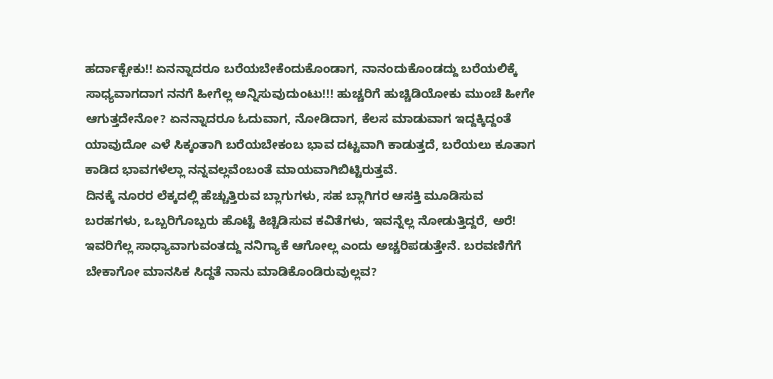ಹರ್ದಾಕ್ಬೇಕು!! ಏನನ್ನಾದರೂ ಬರೆಯಬೇಕೆಂದುಕೊಂಡಾಗ, ನಾನಂದುಕೊಂಡದ್ದು ಬರೆಯಲಿಕ್ಕೆ ಸಾಧ್ಯವಾಗದಾಗ ನನಗೆ ಹೀಗೆಲ್ಲ ಅನ್ನಿಸುವುದುಂಟು!!! ಹುಚ್ಚರಿಗೆ ಹುಚ್ಚಿಡಿಯೋಕು ಮುಂಚೆ ಹೀಗೇ ಆಗುತ್ತದೇನೋ? ಏನನ್ನಾದರೂ ಓದುವಾಗ, ನೋಡಿದಾಗ, ಕೆಲಸ ಮಾಡುವಾಗ ಇದ್ದಕ್ಕಿದ್ದಂತೆ ಯಾವುದೋ ಎಳೆ ಸಿಕ್ಕಂತಾಗಿ ಬರೆಯಬೇಕಂಬ ಭಾವ ದಟ್ಟವಾಗಿ ಕಾಡುತ್ತದೆ, ಬರೆಯಲು ಕೂತಾಗ ಕಾಡಿದ ಭಾವಗಳೆಲ್ಲಾ ನನ್ನವಲ್ಲವೆಂಬಂತೆ ಮಾಯವಾಗಿಬಿಟ್ಟಿರುತ್ತವೆ.
ದಿನಕ್ಕೆ ನೂರರ ಲೆಕ್ಕದಲ್ಲಿ ಹೆಚ್ಚುತ್ತಿರುವ ಬ್ಲಾಗುಗಳು, ಸಹ ಬ್ಲಾಗಿಗರ ಆಸಕ್ತಿ ಮೂಡಿಸುವ ಬರಹಗಳು, ಒಬ್ಬರಿಗೊಬ್ಬರು ಹೊಟ್ಟೆ ಕಿಚ್ಚಿಡಿಸುವ ಕವಿತೆಗಳು, ಇವನ್ನೆಲ್ಲ ನೋಡುತ್ತಿದ್ದರೆ, ಅರೆ! ಇವರಿಗೆಲ್ಲ ಸಾಧ್ಯಾವಾಗುವಂತದ್ದು ನನಿಗ್ಯಾಕೆ ಆಗೋಲ್ಲ ಎಂದು ಅಚ್ಚರಿಪಡುತ್ತೇನೆ. ಬರವಣಿಗೆಗೆ ಬೇಕಾಗೋ ಮಾನಸಿಕ ಸಿದ್ದತೆ ನಾನು ಮಾಡಿಕೊಂಡಿರುವುಲ್ಲವ?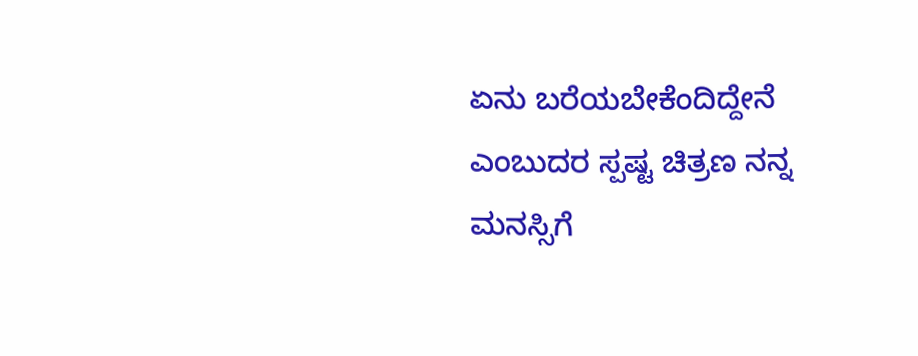ಏನು ಬರೆಯಬೇಕೆಂದಿದ್ದೇನೆ ಎಂಬುದರ ಸ್ಪಷ್ಟ ಚಿತ್ರಣ ನನ್ನ ಮನಸ್ಸಿಗೆ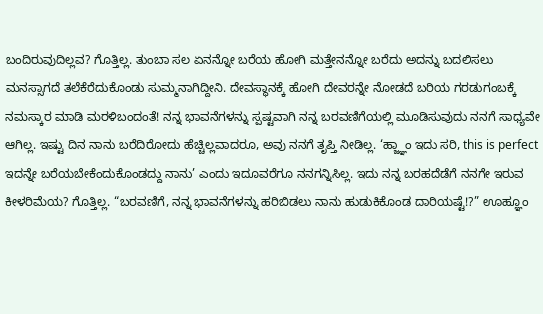ಬಂದಿರುವುದಿಲ್ಲವ? ಗೊತ್ತಿಲ್ಲ. ತುಂಬಾ ಸಲ ಏನನ್ನೋ ಬರೆಯ ಹೋಗಿ ಮತ್ತೇನನ್ನೋ ಬರೆದು ಅದನ್ನು ಬದಲಿಸಲು ಮನಸ್ಸಾಗದೆ ತಲೆಕೆರೆದುಕೊಂಡು ಸುಮ್ಮನಾಗಿದ್ದೀನಿ. ದೇವಸ್ಥಾನಕ್ಕೆ ಹೋಗಿ ದೇವರನ್ನೇ ನೋಡದೆ ಬರಿಯ ಗರಡುಗಂಬಕ್ಕೆ ನಮಸ್ಕಾರ ಮಾಡಿ ಮರಳಿಬಂದಂತೆ! ನನ್ನ ಭಾವನೆಗಳನ್ನು ಸ್ಪಷ್ಟವಾಗಿ ನನ್ನ ಬರವಣಿಗೆಯಲ್ಲಿ ಮೂಡಿಸುವುದು ನನಗೆ ಸಾಧ್ಯವೇ ಆಗಿಲ್ಲ. ಇಷ್ಟು ದಿನ ನಾನು ಬರೆದಿರೋದು ಹೆಚ್ಚಿಲ್ಲವಾದರೂ, ಅವು ನನಗೆ ತೃಪ್ತಿ ನೀಡಿಲ್ಲ. ‘ಹ್ಜ್ಞಾಂ ಇದು ಸರಿ, this is perfect ಇದನ್ನೇ ಬರೆಯಬೇಕೆಂದುಕೊಂಡದ್ದು ನಾನು’ ಎಂದು ಇದೂವರೆಗೂ ನನಗನ್ನಿಸಿಲ್ಲ. ಇದು ನನ್ನ ಬರಹದೆಡೆಗೆ ನನಗೇ ಇರುವ ಕೀಳರಿಮೆಯ? ಗೊತ್ತಿಲ್ಲ. “ಬರವಣಿಗೆ, ನನ್ನ ಭಾವನೆಗಳನ್ನು ಹರಿಬಿಡಲು ನಾನು ಹುಡುಕಿಕೊಂಡ ದಾರಿಯಷ್ಟೆ!?” ಊಹ್ಞೂಂ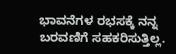ಭಾವನೆಗಳ ರಭಸಕ್ಕೆ ನನ್ನ ಬರವಣಿಗೆ ಸಹಕರಿಸುತ್ತಿಲ್ಲ.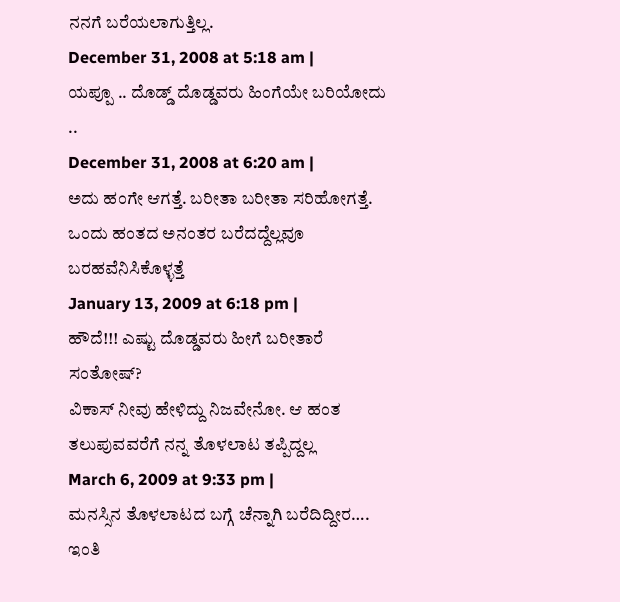ನನಗೆ ಬರೆಯಲಾಗುತ್ತಿಲ್ಲ.
December 31, 2008 at 5:18 am |
ಯಪ್ಪೂ .. ದೊಡ್ಡ್ ದೊಡ್ಡವರು ಹಿಂಗೆಯೇ ಬರಿಯೋದು ..
December 31, 2008 at 6:20 am |
ಅದು ಹಂಗೇ ಆಗತ್ತೆ. ಬರೀತಾ ಬರೀತಾ ಸರಿಹೋಗತ್ತೆ. ಒಂದು ಹಂತದ ಅನಂತರ ಬರೆದದ್ದೆಲ್ಲವೂ ಬರಹವೆನಿಸಿಕೊಳ್ಳತ್ತೆ
January 13, 2009 at 6:18 pm |
ಹೌದೆ!!! ಎಷ್ಟು ದೊಡ್ಡವರು ಹೀಗೆ ಬರೀತಾರೆ ಸಂತೋಷ್?
ವಿಕಾಸ್ ನೀವು ಹೇಳಿದ್ದು ನಿಜವೇನೋ. ಆ ಹಂತ ತಲುಪುವವರೆಗೆ ನನ್ನ ತೊಳಲಾಟ ತಪ್ಪಿದ್ದಲ್ಲ
March 6, 2009 at 9:33 pm |
ಮನಸ್ಸಿನ ತೊಳಲಾಟದ ಬಗ್ಗೆ ಚೆನ್ನಾಗಿ ಬರೆದಿದ್ದೀರ….
ಇಂತಿ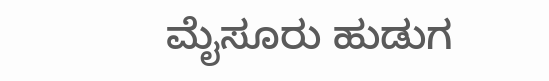ಮೈಸೂರು ಹುಡುಗ